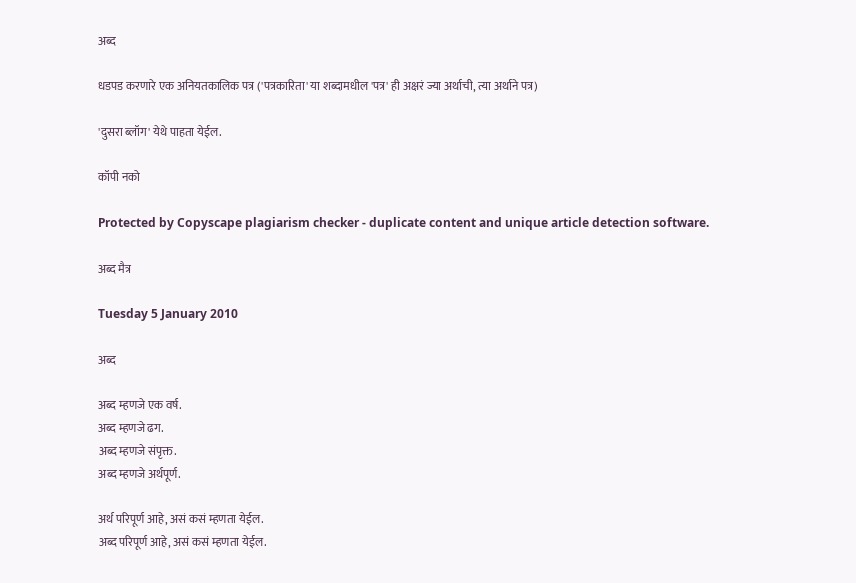अब्द

धडपड करणारे एक अनियतकालिक पत्र ('पत्रकारिता' या शब्दामधील 'पत्र' ही अक्षरं ज्या अर्थाची, त्या अर्थाने पत्र)

'दुसरा ब्लॉग' येथे पाहता येईल.

कॉपी नको

Protected by Copyscape plagiarism checker - duplicate content and unique article detection software.

अब्द मैत्र

Tuesday 5 January 2010

अब्द

अब्द म्हणजे एक वर्ष.
अब्द म्हणजे ढग.
अब्द म्हणजे संपृक्त.
अब्द म्हणजे अर्थपूर्ण.

अर्थ परिपूर्ण आहे, असं कसं म्हणता येईल.
अब्द परिपूर्ण आहे, असं कसं म्हणता येईल.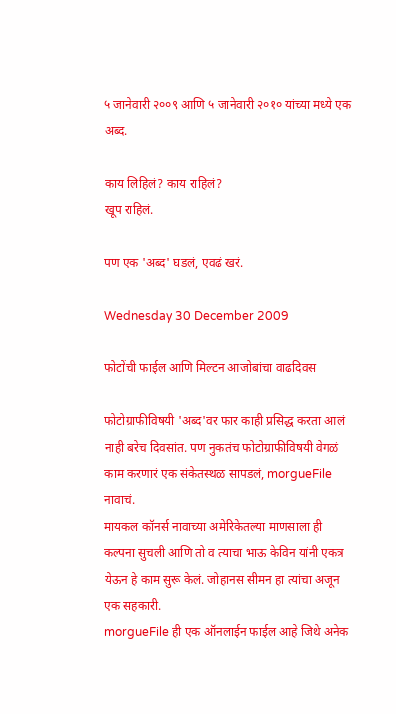५ जानेवारी २००९ आणि ५ जानेवारी २०१० यांच्या मध्ये एक अब्द.

काय लिहिलं? काय राहिलं?
खूप राहिलं.

पण एक 'अब्द' घडलं, एवढं खरं.

Wednesday 30 December 2009

फोटोंची फाईल आणि मिल्टन आजोबांचा वाढदिवस

फोटोग्राफीविषयी 'अब्द'वर फार काही प्रसिद्ध करता आलं नाही बरेच दिवसांत. पण नुकतंच फोटोग्राफीविषयी वेगळं काम करणारं एक संकेतस्थळ सापडलं, morgueFile  नावाचं.
मायकल कॉनर्स नावाच्या अमेरिकेतल्या माणसाला ही कल्पना सुचली आणि तो व त्याचा भाऊ केविन यांनी एकत्र येऊन हे काम सुरू केलं. जोहानस सीमन हा त्यांचा अजून एक सहकारी.
morgueFile ही एक ऑनलाईन फाईल आहे जिथे अनेक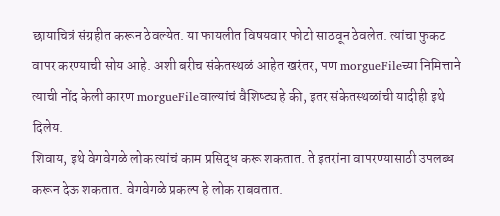छायाचित्रं संग्रहीत करून ठेवल्येत. या फायलीत विषयवार फोटो साठवून ठेवलेत. त्यांचा फुकट वापर करण्याची सोय आहे. अशी बरीच संकेतस्थळं आहेत खरंतर, पण morgueFileच्या निमित्ताने त्याची नोंद केली कारण morgueFileवाल्यांचं वैशिष्ट्य हे की, इतर संकेतस्थळांची यादीही इथे दिलेय.
शिवाय, इथे वेगवेगळे लोक त्यांचं काम प्रसिद्ध करू शकतात. ते इतरांना वापरण्यासाठी उपलब्ध करून देऊ शकतात. वेगवेगळे प्रकल्प हे लोक राबवतात.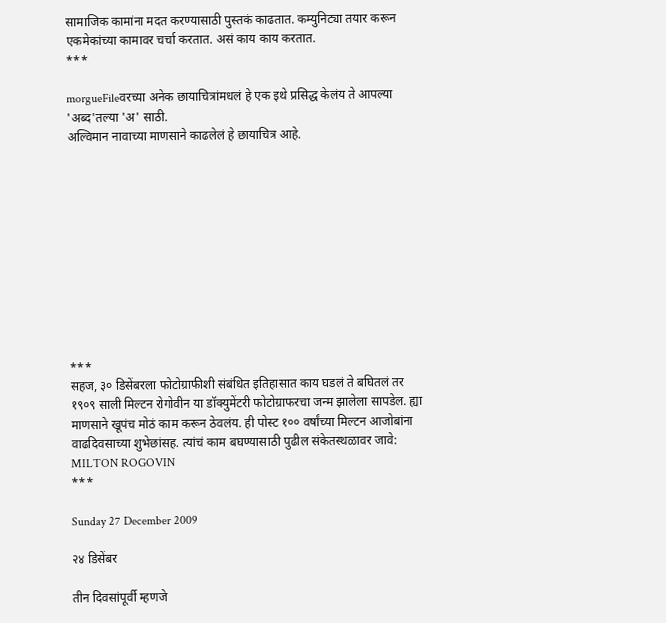सामाजिक कामांना मदत करण्यासाठी पुस्तकं काढतात. कम्युनिट्या तयार करून एकमेकांच्या कामावर चर्चा करतात. असं काय काय करतात.
***

morgueFileवरच्या अनेक छायाचित्रांमधलं हे एक इथे प्रसिद्ध केलंय ते आपल्या 'अब्द'तल्या 'अ' साठी.
अल्विमान नावाच्या माणसाने काढलेलं हे छायाचित्र आहे.











***
सहज, ३० डिसेंबरला फोटोग्राफीशी संबंधित इतिहासात काय घडलं ते बघितलं तर १९०९ साली मिल्टन रोगोवीन या डॉक्युमेंटरी फोटोग्राफरचा जन्म झालेला सापडेल. ह्या माणसाने खूपंच मोठं काम करून ठेवलंय. ही पोस्ट १०० वर्षांच्या मिल्टन आजोबांना वाढदिवसाच्या शुभेछांसह. त्यांचं काम बघण्यासाठी पुढील संकेतस्थळावर जावे:
MILTON ROGOVIN
***

Sunday 27 December 2009

२४ डिसेंबर

तीन दिवसांपूर्वी म्हणजे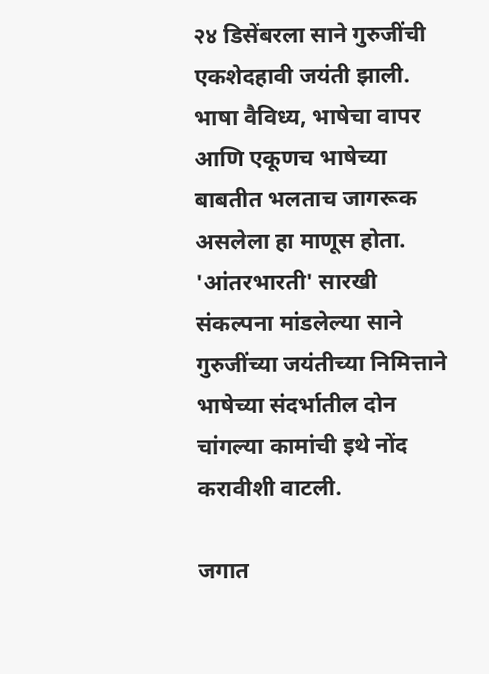२४ डिसेंबरला साने गुरुजींची एकशेदहावी जयंती झाली. भाषा वैविध्य, भाषेचा वापर आणि एकूणच भाषेच्या बाबतीत भलताच जागरूक असलेला हा माणूस होता. 'आंतरभारती' सारखी संकल्पना मांडलेल्या साने गुरुजींच्या जयंतीच्या निमित्ताने भाषेच्या संदर्भातील दोन चांगल्या कामांची इथे नोंद करावीशी वाटली.

जगात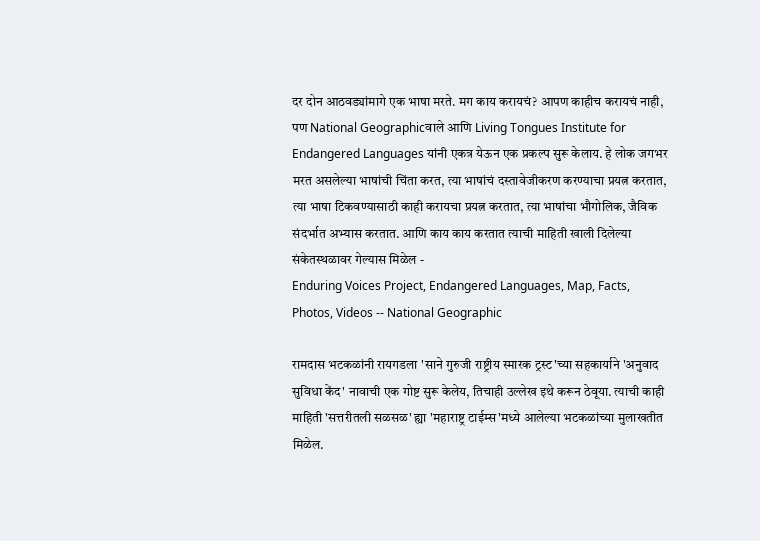दर दोन आठवड्यांमागे एक भाषा मरते. मग काय करायचं? आपण काहीच करायचं नाही, पण National Geographicवाले आणि Living Tongues Institute for Endangered Languages यांनी एकत्र येऊन एक प्रकल्प सुरू केलाय. हे लोक जगभर मरत असलेल्या भाषांची चिंता करत, त्या भाषांचं दस्तावेजीकरण करण्याचा प्रयत्न करतात, त्या भाषा टिकवण्यासाठी काही करायचा प्रयत्न करतात, त्या भाषांचा भौगोलिक, जैविक संदर्भात अभ्यास करतात. आणि काय काय करतात त्याची माहिती खाली दिलेल्या संकेतस्थळावर गेल्यास मिळेल -
Enduring Voices Project, Endangered Languages, Map, Facts, Photos, Videos -- National Geographic

रामदास भटकळांनी रायगडला 'साने गुरुजी राष्ट्रीय स्मारक ट्रस्ट'च्या सहकार्याने 'अनुवाद सुविधा केंद' नावाची एक गोष्ट सुरू केलेय, तिचाही उल्लेख इथे करून ठेवूया. त्याची काही माहिती 'सत्तरीतली सळसळ' ह्या 'महाराष्ट्र टाईम्स'मध्ये आलेल्या भटकळांच्या मुलाखतीत मिळेल.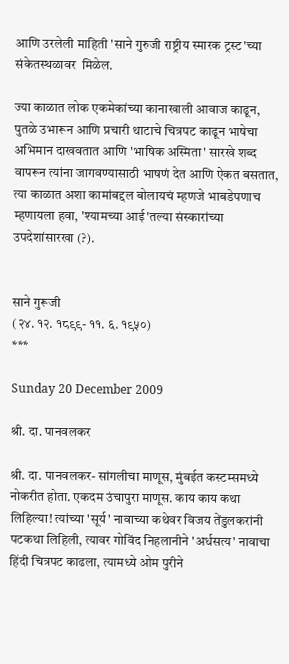आणि उरलेली माहिती 'साने गुरुजी राष्ट्रीय स्मारक ट्रस्ट'च्या संकेतस्थळावर  मिळेल.

ज्या काळात लोक एकमेकांच्या कानाखाली आवाज काढून, पुतळे उभारून आणि प्रचारी थाटाचे चित्रपट काढून भाषेचा अभिमान दाखवतात आणि 'भाषिक अस्मिता' सारखे शब्द वापरून त्यांना जागवण्यासाठी भाषणं देत आणि ऐकत बसतात, त्या काळात अशा कामांबद्दल बोलायचं म्हणजे भाबडेपणाच म्हणायला हवा, 'श्यामच्या आई'तल्या संस्कारांच्या उपदेशांसारखा (?).


साने गुरूजी
(२४. १२. १८९९- ११. ६. १९५०)
***

Sunday 20 December 2009

श्री. दा. पानवलकर

श्री. दा. पानवलकर- सांगलीचा माणूस, मुंबईत कस्टम्समध्ये नोकरीत होता. एकदम उंचापुरा माणूस. काय काय कथा लिहिल्या! त्यांच्या 'सूर्य' नावाच्या कथेवर विजय तेंडुलकरांनी पटकथा लिहिली, त्यावर गोविंद निहलानीने 'अर्धसत्य' नावाचा हिंदी चित्रपट काढला, त्यामध्ये ओम पुरीने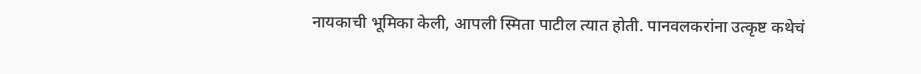नायकाची भूमिका केली, आपली स्मिता पाटील त्यात होती. पानवलकरांना उत्कृष्ट कथेचं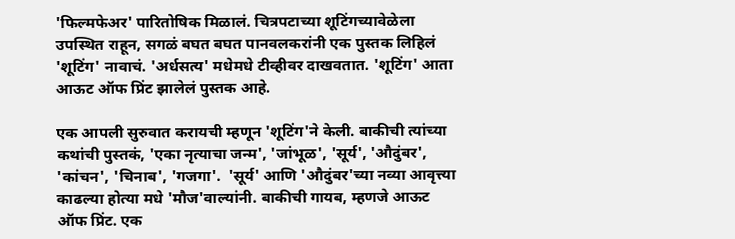'फिल्मफेअर' पारितोषिक मिळालं. चित्रपटाच्या शूटिंगच्यावेळेला उपस्थित राहून, सगळं बघत बघत पानवलकरांनी एक पुस्तक लिहिलं 'शूटिंग' नावाचं. 'अर्धसत्य' मधेमधे टीव्हीवर दाखवतात. 'शूटिंग' आता आऊट ऑफ प्रिंट झालेलं पुस्तक आहे.

एक आपली सुरुवात करायची म्हणून 'शूटिंग'ने केली. बाकीची त्यांच्या कथांची पुस्तकं, 'एका नृत्याचा जन्म', 'जांभूळ', 'सूर्य', 'औदुंबर', 'कांचन', 'चिनाब', 'गजगा'.  'सूर्य' आणि 'औदुंबर'च्या नव्या आवृत्त्या काढल्या होत्या मधे 'मौज'वाल्यांनी. बाकीची गायब, म्हणजे आऊट ऑफ प्रिंट. एक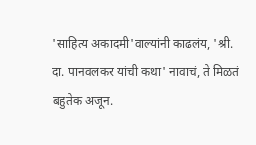'साहित्य अकादमी'वाल्यांनी काढलंय, 'श्री. दा. पानवलकर यांची कथा' नावाचं, ते मिळतं बहुतेक अजून.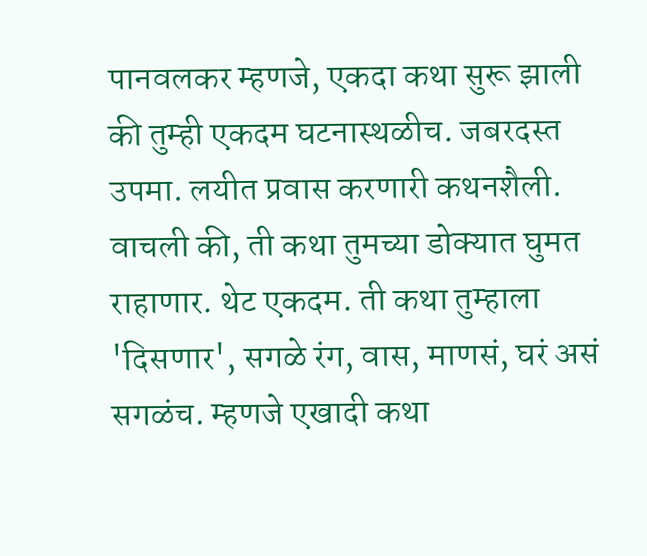पानवलकर म्हणजे, एकदा कथा सुरू झाली की तुम्ही एकदम घटनास्थळीच. जबरदस्त उपमा. लयीत प्रवास करणारी कथनशैली. वाचली की, ती कथा तुमच्या डोक्यात घुमत राहाणार. थेट एकदम. ती कथा तुम्हाला 'दिसणार', सगळे रंग, वास, माणसं, घरं असं सगळंच. म्हणजे एखादी कथा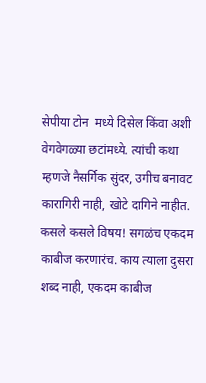सेपीया टोन  मध्ये दिसेल किंवा अशी वेगवेगळ्या छटांमध्ये. त्यांची कथा म्हणजे नैसर्गिक सुंदर, उगीच बनावट कारागिरी नाही, खोटे दागिने नाहीत. कसले कसले विषय! सगळंच एकदम काबीज करणारंच. काय त्याला दुसरा शब्द नाही, एकदम काबीज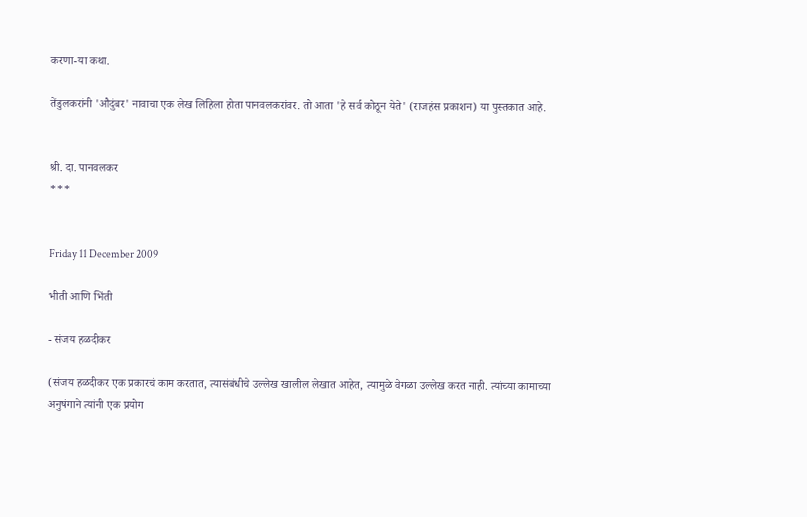करणा-या कथा.

तेंडुलकरांनी 'औदुंबर' नावाचा एक लेख लिहिला होता पानवलकरांवर. तो आता 'हे सर्व कोठून येते' (राजहंस प्रकाशन) या पुस्तकात आहे.


श्री. दा. पानवलकर
***


Friday 11 December 2009

भीती आणि भिंती

- संजय हळदीकर

(संजय हळदीकर एक प्रकारचं काम करतात, त्यासंबंधीचे उल्लेख खालील लेखात आहेत, त्यामुळे वेगळा उल्लेख करत नाही. त्यांच्या कामाच्या अनुषंगाने त्यांनी एक प्रयोग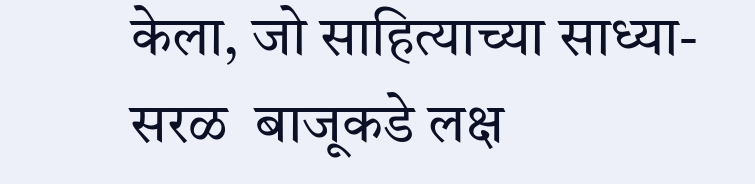केला, जो साहित्याच्या साध्या-सरळ  बाजूकडे लक्ष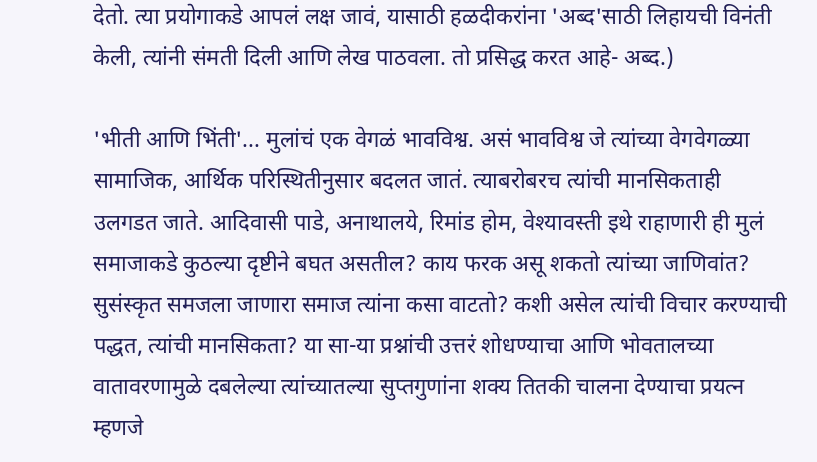देतो. त्या प्रयोगाकडे आपलं लक्ष जावं, यासाठी हळदीकरांना 'अब्द'साठी लिहायची विनंती केली, त्यांनी संमती दिली आणि लेख पाठवला. तो प्रसिद्ध करत आहे- अब्द.)

'भीती आणि भिंती'... मुलांचं एक वेगळं भावविश्व. असं भावविश्व जे त्यांच्या वेगवेगळ्या सामाजिक, आर्थिक परिस्थितीनुसार बदलत जातं. त्याबरोबरच त्यांची मानसिकताही उलगडत जाते. आदिवासी पाडे, अनाथालये, रिमांड होम, वेश्यावस्ती इथे राहाणारी ही मुलं समाजाकडे कुठल्या दृष्टीने बघत असतील? काय फरक असू शकतो त्यांच्या जाणिवांत? सुसंस्कृत समजला जाणारा समाज त्यांना कसा वाटतो? कशी असेल त्यांची विचार करण्याची पद्धत, त्यांची मानसिकता? या सा-या प्रश्नांची उत्तरं शोधण्याचा आणि भोवतालच्या वातावरणामुळे दबलेल्या त्यांच्यातल्या सुप्तगुणांना शक्य तितकी चालना देण्याचा प्रयत्न म्हणजे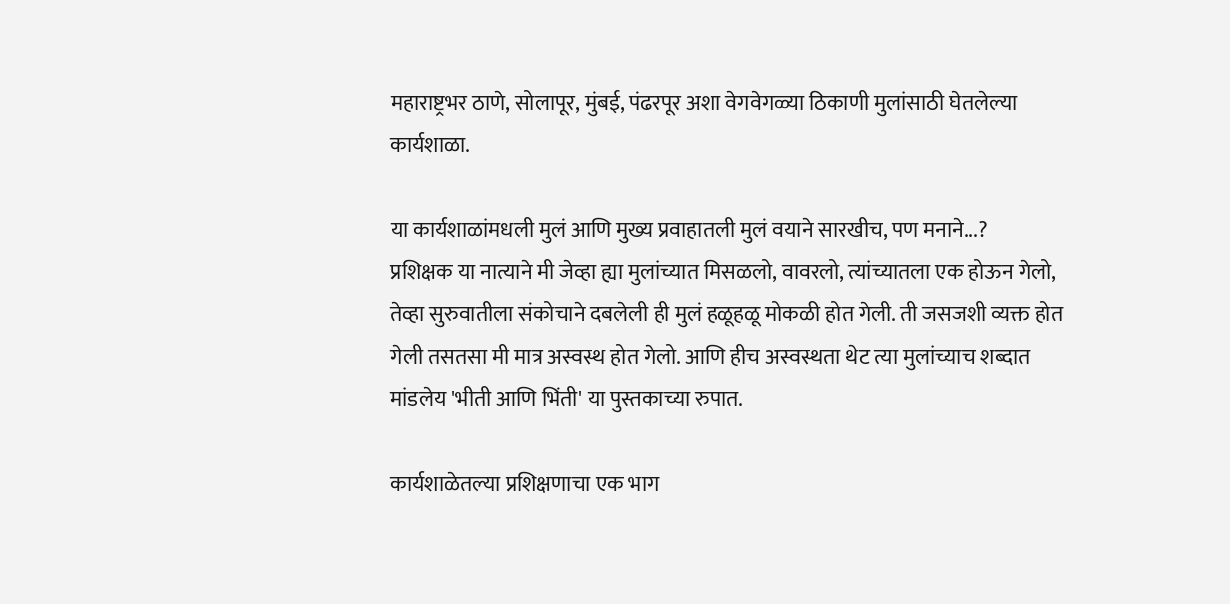महाराष्ट्रभर ठाणे, सोलापूर, मुंबई, पंढरपूर अशा वेगवेगळ्या ठिकाणी मुलांसाठी घेतलेल्या कार्यशाळा.

या कार्यशाळांमधली मुलं आणि मुख्य प्रवाहातली मुलं वयाने सारखीच, पण मनाने...?
प्रशिक्षक या नात्याने मी जेव्हा ह्या मुलांच्यात मिसळलो, वावरलो, त्यांच्यातला एक होऊन गेलो, तेव्हा सुरुवातीला संकोचाने दबलेली ही मुलं हळूहळू मोकळी होत गेली. ती जसजशी व्यक्त होत गेली तसतसा मी मात्र अस्वस्थ होत गेलो. आणि हीच अस्वस्थता थेट त्या मुलांच्याच शब्दात मांडलेय 'भीती आणि भिंती' या पुस्तकाच्या रुपात.

कार्यशाळेतल्या प्रशिक्षणाचा एक भाग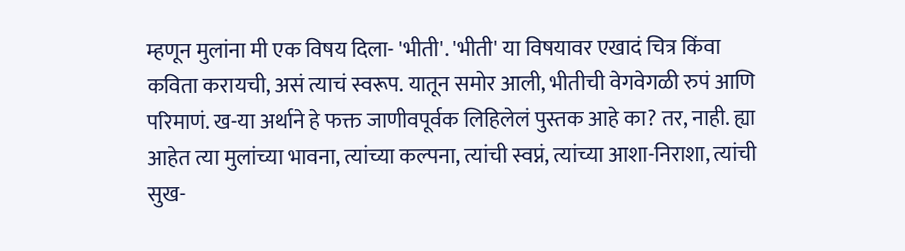म्हणून मुलांना मी एक विषय दिला- 'भीती'. 'भीती' या विषयावर एखादं चित्र किंवा कविता करायची, असं त्याचं स्वरूप. यातून समोर आली, भीतीची वेगवेगळी रुपं आणि परिमाणं. ख-या अर्थाने हे फक्त जाणीवपूर्वक लिहिलेलं पुस्तक आहे का? तर, नाही. ह्या आहेत त्या मुलांच्या भावना, त्यांच्या कल्पना, त्यांची स्वप्नं, त्यांच्या आशा-निराशा, त्यांची सुख-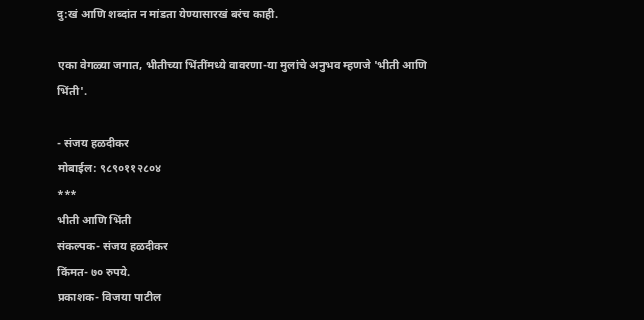दु:खं आणि शब्दांत न मांडता येण्यासारखं बरंच काही.

एका वेगळ्या जगात, भीतीच्या भिंतींमध्ये वावरणा-या मुलांचे अनुभव म्हणजे 'भीती आणि भिंती'.

- संजय हळदीकर
मोबाईल: ९८९०११२८०४
***
भीती आणि भिंती
संकल्पक- संजय हळदीकर
किंमत- ७० रुपये.
प्रकाशक- विजया पाटील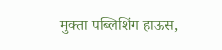मुक्ता पब्लिशिंग हाऊस,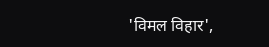'विमल विहार',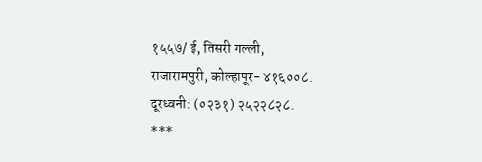१५५७/ ई, तिसरी गल्ली,
राजारामपुरी, कोल्हापूर- ४१६००८.
दूरध्वनी: (०२३१) २५२२८२८.
***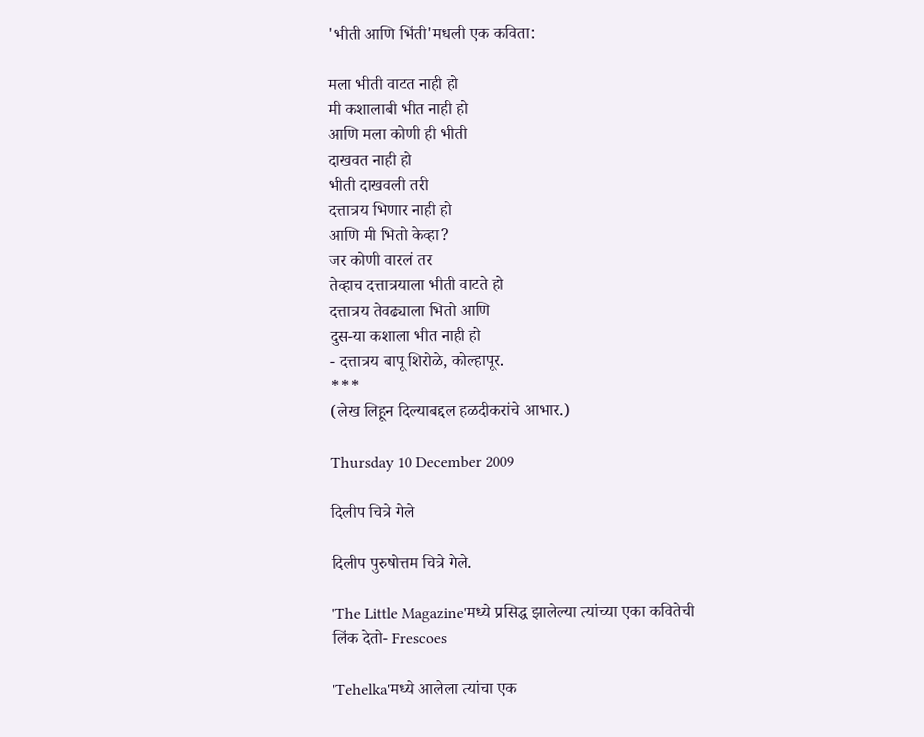'भीती आणि भिंती'मधली एक कविता:

मला भीती वाटत नाही हो
मी कशालाबी भीत नाही हो
आणि मला कोणी ही भीती
दाखवत नाही हो
भीती दाखवली तरी
दत्तात्रय भिणार नाही हो
आणि मी भितो केव्हा?
जर कोणी वारलं तर
तेव्हाच दत्तात्रयाला भीती वाटते हो
दत्तात्रय तेवढ्याला भितो आणि
दुस-या कशाला भीत नाही हो
- दत्तात्रय बापू शिरोळे, कोल्हापूर.
***
(लेख लिहून दिल्याबद्दल हळदीकरांचे आभार.)

Thursday 10 December 2009

दिलीप चित्रे गेले

दिलीप पुरुषोत्तम चित्रे गेले.

'The Little Magazine'मध्ये प्रसिद्ध झालेल्या त्यांच्या एका कवितेची लिंक देतो- Frescoes

'Tehelka'मध्ये आलेला त्यांचा एक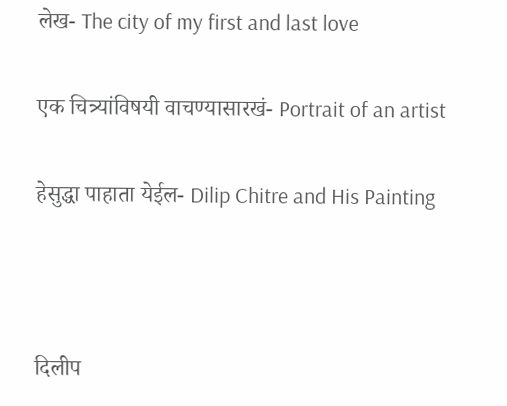लेख- The city of my first and last love

एक चित्र्यांविषयी वाचण्यासारखं- Portrait of an artist

हेसुद्धा पाहाता येईल- Dilip Chitre and His Painting



दिलीप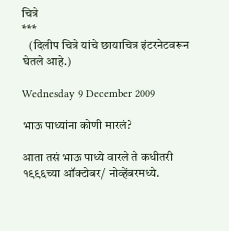चित्रे
***
   (दिलीप चित्रे यांचे छायाचित्र इंटरनेटवरून घेतले आहे.)

Wednesday 9 December 2009

भाऊ पाध्यांना कोणी मारलं?

आता तसं भाऊ पाध्ये वारले ते कधीतरी १९९६च्या ऑक्टोबर/ नोव्हेंबरमध्ये.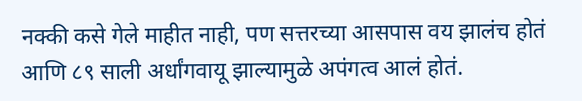नक्की कसे गेले माहीत नाही, पण सत्तरच्या आसपास वय झालंच होतं आणि ८९ साली अर्धांगवायू झाल्यामुळे अपंगत्व आलं होतं.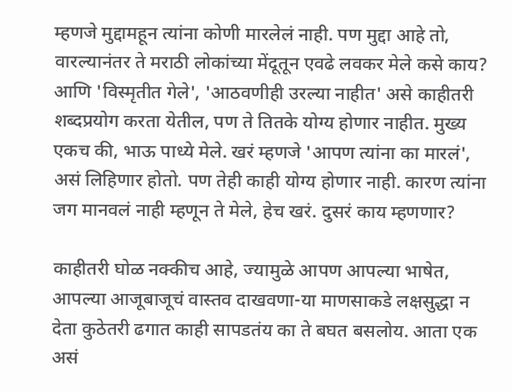म्हणजे मुद्दामहून त्यांना कोणी मारलेलं नाही. पण मुद्दा आहे तो, वारल्यानंतर ते मराठी लोकांच्या मेंदूतून एवढे लवकर मेले कसे काय?
आणि 'विस्मृतीत गेले', 'आठवणीही उरल्या नाहीत' असे काहीतरी शब्दप्रयोग करता येतील, पण ते तितके योग्य होणार नाहीत. मुख्य एकच की, भाऊ पाध्ये मेले. खरं म्हणजे 'आपण त्यांना का मारलं', असं लिहिणार होतो. पण तेही काही योग्य होणार नाही. कारण त्यांना जग मानवलं नाही म्हणून ते मेले, हेच खरं. दुसरं काय म्हणणार?

काहीतरी घोळ नक्कीच आहे, ज्यामुळे आपण आपल्या भाषेत, आपल्या आजूबाजूचं वास्तव दाखवणा-या माणसाकडे लक्षसुद्धा न देता कुठेतरी ढगात काही सापडतंय का ते बघत बसलोय. आता एक असं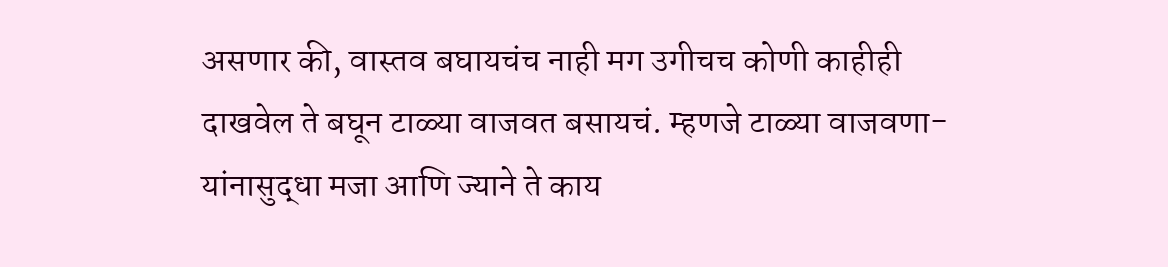असणार की, वास्तव बघायचंच नाही मग उगीचच कोणी काहीही दाखवेल ते बघून टाळ्या वाजवत बसायचं. म्हणजे टाळ्या वाजवणा-यांनासुद्धा मजा आणि ज्याने ते काय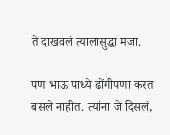ते दाखवलं त्यालासुद्धा मजा.

पण भाऊ पाध्ये ढोंगीपणा करत बसले नाहीत. त्यांना जे दिसलं,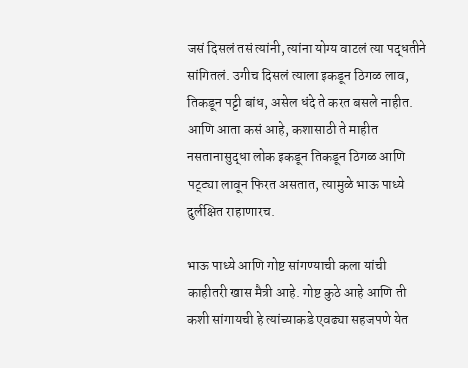जसं दिसलं तसं त्यांनी, त्यांना योग्य वाटलं त्या पद्धतीने सांगितलं. उगीच दिसलं त्याला इकडून ठिगळ लाव, तिकडून पट्टी बांध, असेल धंदे ते करत बसले नाहीत. आणि आता कसं आहे, कशासाठी ते माहीत नसतानासुद्धा लोक इकडून तिकडून ठिगळ आणि पट्ट्या लावून फिरत असतात, त्यामुळे भाऊ पाध्ये दुर्लक्षित राहाणारच.

भाऊ पाध्ये आणि गोष्ट सांगण्याची कला यांची काहीतरी खास मैत्री आहे. गोष्ट कुठे आहे आणि ती कशी सांगायची हे त्यांच्याकडे एवढ्या सहजपणे येत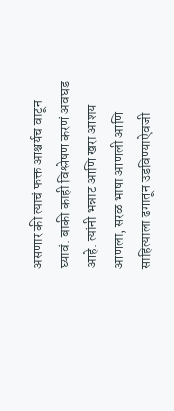असणार की त्याचं फक्त आश्चर्यच वाटून घ्यावं. बाकी काही विश्लेषण करणं अवघड आहे. त्यांनी भन्नाट आणि खरा आशय आणला, सरळ भाषा आणली आणि साहित्याला ढगातून उडविण्याऐवजी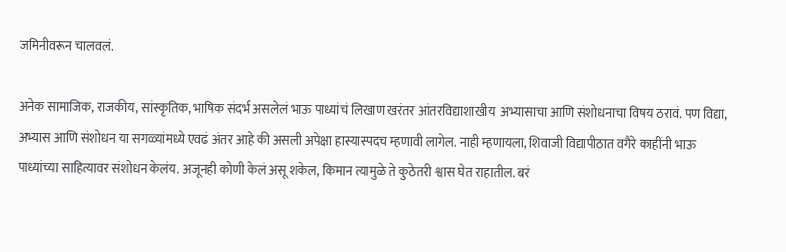जमिनीवरून चालवलं.

अनेक सामाजिक, राजकीय, सांस्कृतिक, भाषिक संदर्भ असलेलं भाऊ पाध्यांचं लिखाण खरंतर आंतरविद्याशाखीय  अभ्यासाचा आणि संशोधनाचा विषय ठरावं. पण विद्या, अभ्यास आणि संशोधन या सगळ्यांमध्ये एवढं अंतर आहे की असली अपेक्षा हास्यास्पदच म्हणावी लागेल. नाही म्हणायला, शिवाजी विद्यापीठात वगैरे काहींनी भाऊ पाध्यांच्या साहित्यावर संशोधन केलंय. अजूनही कोणी केलं असू शकेल, किमान त्यामुळे ते कुठेतरी श्वास घेत राहातील. बरं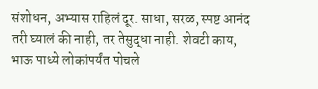संशोधन, अभ्यास राहिलं दूर. साधा, सरळ, स्पष्ट आनंद तरी घ्यालं की नाही, तर तेसुद्धा नाही. शेवटी काय, भाऊ पाध्ये लोकांपर्यंत पोचले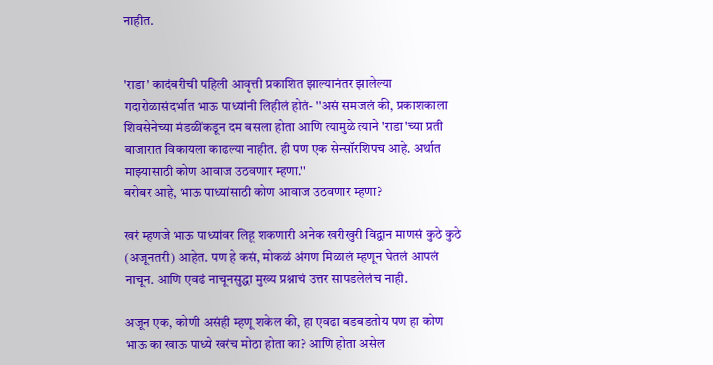नाहीत.


'राडा' कादंबरीची पहिली आवृत्ती प्रकाशित झाल्यानंतर झालेल्या गदारोळासंदर्भात भाऊ पाध्यांनी लिहीलं होतं- ''असं समजलं की, प्रकाशकाला शिवसेनेच्या मंडळींकडून दम बसला होता आणि त्यामुळे त्याने 'राडा'च्या प्रती बाजारात विकायला काढल्या नाहीत. ही पण एक सेन्सॉरशिपच आहे. अर्थात माझ्यासाठी कोण आवाज उठवणार म्हणा.''
बरोबर आहे, भाऊ पाध्यांसाठी कोण आवाज उठवणार म्हणा?

खरं म्हणजे भाऊ पाध्यांवर लिहू शकणारी अनेक खरीखुरी विद्वान माणसं कुठे कुठे (अजूनतरी) आहेत. पण हे कसं, मोकळं अंगण मिळालं म्हणून घेतलं आपलं नाचून. आणि एवढं नाचूनसुद्धा मुख्य प्रश्नाचं उत्तर सापडलेलंच नाही.

अजून एक, कोणी असंही म्हणू शकेल की, हा एवढा बडबडतोय पण हा कोण भाऊ का खाऊ पाध्ये खरंच मोठा होता का? आणि होता असेल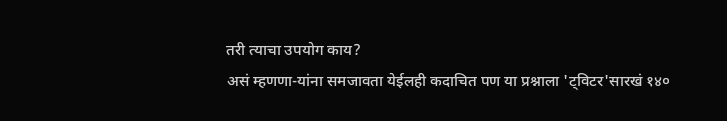तरी त्याचा उपयोग काय?
असं म्हणणा-यांना समजावता येईलही कदाचित पण या प्रश्नाला 'ट्विटर'सारखं १४०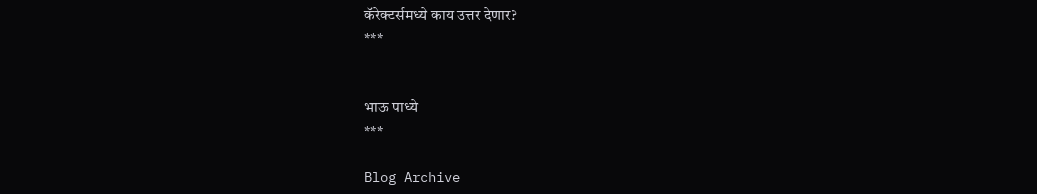कॅरेक्टर्समध्ये काय उत्तर देणार?
***


भाऊ पाध्ये
***

Blog Archive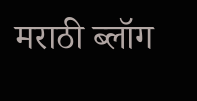मराठी ब्लॉग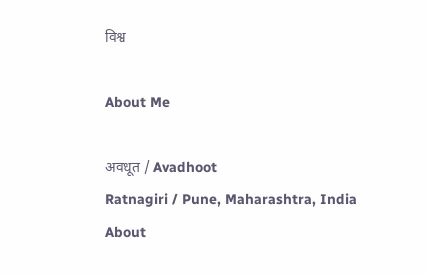विश्व

About Me

अवधूत / Avadhoot
Ratnagiri / Pune, Maharashtra, India
About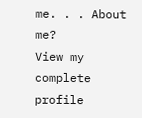me. . . About me?
View my complete profile